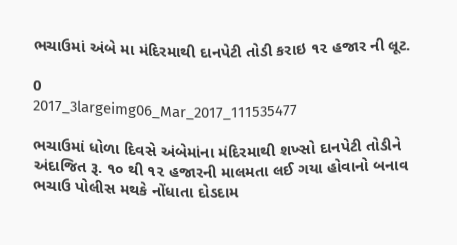ભચાઉમાં અંબે મા મંદિરમાથી દાનપેટી તોડી કરાઇ ૧૨ હજાર ની લૂટ.

0
2017_3largeimg06_Mar_2017_111535477

ભચાઉમાં ધોળા દિવસે અંબેમાંના મંદિરમાથી શખ્સો દાનપેટી તોડીને અંદાજિત રૂ. ૧૦ થી ૧૨ હજારની માલમતા લઈ ગયા હોવાનો બનાવ ભચાઉ પોલીસ મથકે નોંધાતા દોડદામ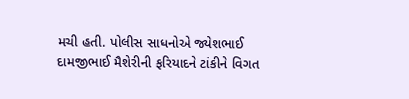મચી હતી. પોલીસ સાધનોએ જ્યેશભાઈ દામજીભાઈ મૈશેરીની ફરિયાદને ટાંકીને વિગત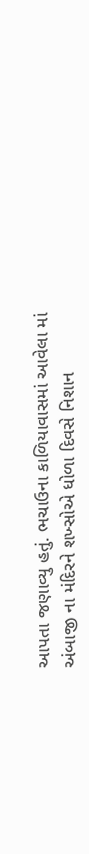આપતા જણાવ્યુ હતું. ભચાઉના કાળિયાવાસમાં આવેલા માં અંબાજી ના મંદિરને શખ્સોએ ધોળા દિવસે નિશાન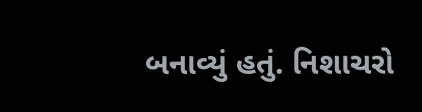બનાવ્યું હતું. નિશાચરો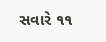સવારે ૧૧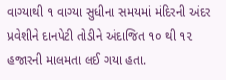વાગ્યાથી ૧ વાગ્યા સુધીના સમયમાં મંદિરની અંદર પ્રવેશીને દાનપેટી તોડીને અંદાજિત ૧૦ થી ૧૨ હજારની માલમતા લઈ ગયા હતા.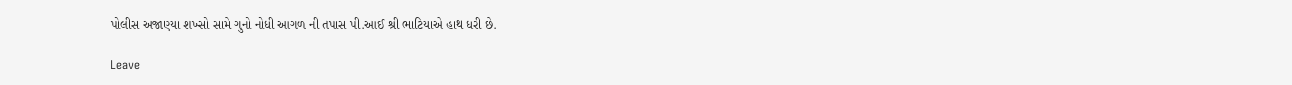પોલીસ અજાણ્યા શખ્સો સામે ગુનો નોધી આગળ ની તપાસ પી.આઈ શ્રી ભાટિયાએ હાથ ધરી છે.

Leave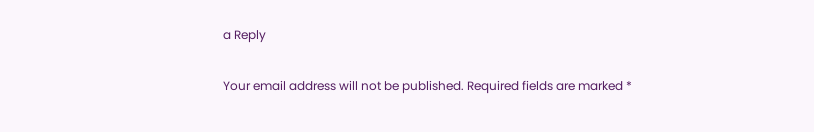a Reply

Your email address will not be published. Required fields are marked *